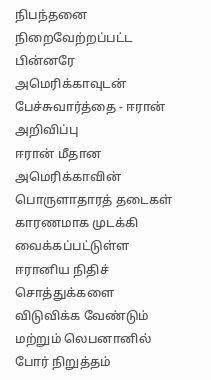நிபந்தனை நிறைவேற்றப்பட்ட பின்னரே அமெரிக்காவுடன் பேச்சுவார்த்தை - ஈரான் அறிவிப்பு
ஈரான் மீதான அமெரிக்காவின் பொருளாதாரத் தடைகள் காரணமாக முடக்கி வைக்கப்பட்டுள்ள ஈரானிய நிதிச் சொத்துக்களை விடுவிக்க வேண்டும் மற்றும் லெபனானில் போர் நிறுத்தம்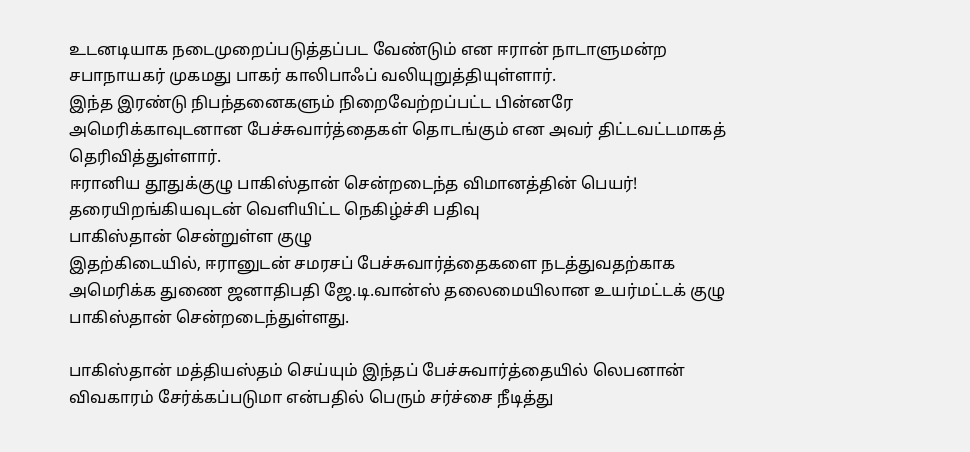உடனடியாக நடைமுறைப்படுத்தப்பட வேண்டும் என ஈரான் நாடாளுமன்ற சபாநாயகர் முகமது பாகர் காலிபாஃப் வலியுறுத்தியுள்ளார்.
இந்த இரண்டு நிபந்தனைகளும் நிறைவேற்றப்பட்ட பின்னரே அமெரிக்காவுடனான பேச்சுவார்த்தைகள் தொடங்கும் என அவர் திட்டவட்டமாகத் தெரிவித்துள்ளார்.
ஈரானிய தூதுக்குழு பாகிஸ்தான் சென்றடைந்த விமானத்தின் பெயர்! தரையிறங்கியவுடன் வெளியிட்ட நெகிழ்ச்சி பதிவு
பாகிஸ்தான் சென்றுள்ள குழு
இதற்கிடையில், ஈரானுடன் சமரசப் பேச்சுவார்த்தைகளை நடத்துவதற்காக அமெரிக்க துணை ஜனாதிபதி ஜே.டி.வான்ஸ் தலைமையிலான உயர்மட்டக் குழு பாகிஸ்தான் சென்றடைந்துள்ளது.

பாகிஸ்தான் மத்தியஸ்தம் செய்யும் இந்தப் பேச்சுவார்த்தையில் லெபனான் விவகாரம் சேர்க்கப்படுமா என்பதில் பெரும் சர்ச்சை நீடித்து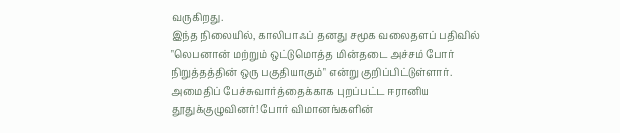வருகிறது.
இந்த நிலையில், காலிபாஃப் தனது சமூக வலைதளப் பதிவில் "லெபனான் மற்றும் ஒட்டுமொத்த மின்தடை அச்சம் போர் நிறுத்தத்தின் ஒரு பகுதியாகும்" என்று குறிப்பிட்டுள்ளார்.
அமைதிப் பேச்சுவார்த்தைக்காக புறப்பட்ட ஈரானிய தூதுக்குழுவினர்! போர் விமானங்களின்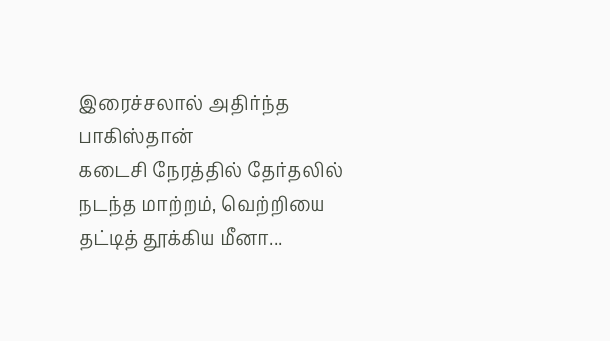இரைச்சலால் அதிர்ந்த பாகிஸ்தான்
கடைசி நேரத்தில் தேர்தலில் நடந்த மாற்றம், வெற்றியை தட்டித் தூக்கிய மீனா...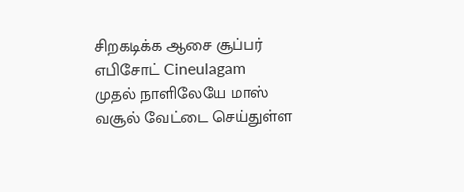சிறகடிக்க ஆசை சூப்பர் எபிசோட் Cineulagam
முதல் நாளிலேயே மாஸ் வசூல் வேட்டை செய்துள்ள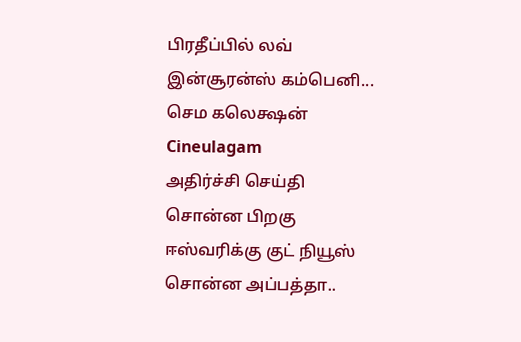பிரதீப்பில் லவ் இன்சூரன்ஸ் கம்பெனி... செம கலெக்ஷன் Cineulagam
அதிர்ச்சி செய்தி சொன்ன பிறகு ஈஸ்வரிக்கு குட் நியூஸ் சொன்ன அப்பத்தா..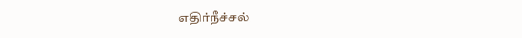எதிர்நீச்சல்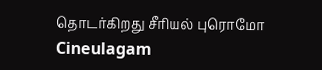தொடர்கிறது சீரியல் புரொமோ Cineulagam